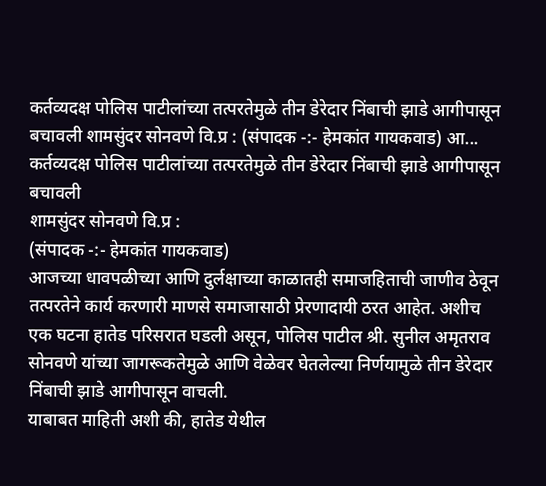कर्तव्यदक्ष पोलिस पाटीलांच्या तत्परतेमुळे तीन डेरेदार निंबाची झाडे आगीपासून बचावली शामसुंदर सोनवणे वि.प्र : (संपादक -:- हेमकांत गायकवाड) आ...
कर्तव्यदक्ष पोलिस पाटीलांच्या तत्परतेमुळे तीन डेरेदार निंबाची झाडे आगीपासून बचावली
शामसुंदर सोनवणे वि.प्र :
(संपादक -:- हेमकांत गायकवाड)
आजच्या धावपळीच्या आणि दुर्लक्षाच्या काळातही समाजहिताची जाणीव ठेवून तत्परतेने कार्य करणारी माणसे समाजासाठी प्रेरणादायी ठरत आहेत. अशीच एक घटना हातेड परिसरात घडली असून, पोलिस पाटील श्री. सुनील अमृतराव सोनवणे यांच्या जागरूकतेमुळे आणि वेळेवर घेतलेल्या निर्णयामुळे तीन डेरेदार निंबाची झाडे आगीपासून वाचली.
याबाबत माहिती अशी की, हातेड येथील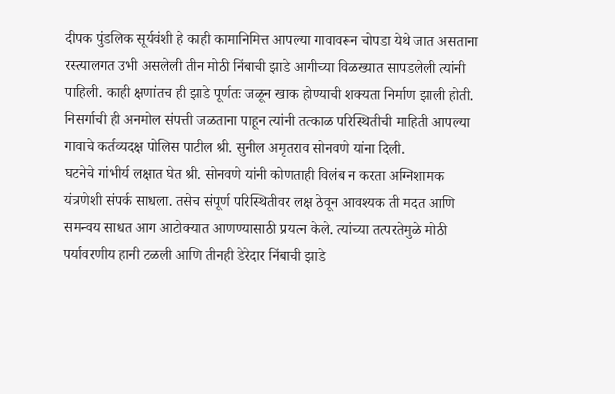दीपक पुंडलिक सूर्यवंशी हे काही कामानिमित्त आपल्या गावावरून चोपडा येथे जात असताना रस्त्यालगत उभी असलेली तीन मोठी निंबाची झाडे आगीच्या विळख्यात सापडलेली त्यांनी पाहिली. काही क्षणांतच ही झाडे पूर्णतः जळून खाक होण्याची शक्यता निर्माण झाली होती. निसर्गाची ही अनमोल संपत्ती जळताना पाहून त्यांनी तत्काळ परिस्थितीची माहिती आपल्या गावाचे कर्तव्यदक्ष पोलिस पाटील श्री. सुनील अमृतराव सोनवणे यांना दिली.
घटनेचे गांभीर्य लक्षात घेत श्री. सोनवणे यांनी कोणताही विलंब न करता अग्निशामक यंत्रणेशी संपर्क साधला. तसेच संपूर्ण परिस्थितीवर लक्ष ठेवून आवश्यक ती मदत आणि समन्वय साधत आग आटोक्यात आणण्यासाठी प्रयत्न केले. त्यांच्या तत्परतेमुळे मोठी पर्यावरणीय हानी टळली आणि तीनही डेरेदार निंबाची झाडे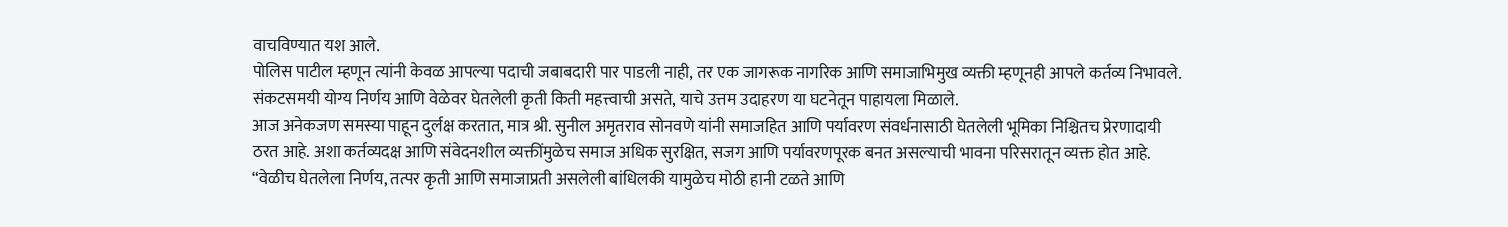वाचविण्यात यश आले.
पोलिस पाटील म्हणून त्यांनी केवळ आपल्या पदाची जबाबदारी पार पाडली नाही, तर एक जागरूक नागरिक आणि समाजाभिमुख व्यक्ती म्हणूनही आपले कर्तव्य निभावले. संकटसमयी योग्य निर्णय आणि वेळेवर घेतलेली कृती किती महत्त्वाची असते, याचे उत्तम उदाहरण या घटनेतून पाहायला मिळाले.
आज अनेकजण समस्या पाहून दुर्लक्ष करतात, मात्र श्री. सुनील अमृतराव सोनवणे यांनी समाजहित आणि पर्यावरण संवर्धनासाठी घेतलेली भूमिका निश्चितच प्रेरणादायी ठरत आहे. अशा कर्तव्यदक्ष आणि संवेदनशील व्यक्तींमुळेच समाज अधिक सुरक्षित, सजग आणि पर्यावरणपूरक बनत असल्याची भावना परिसरातून व्यक्त होत आहे.
“वेळीच घेतलेला निर्णय, तत्पर कृती आणि समाजाप्रती असलेली बांधिलकी यामुळेच मोठी हानी टळते आणि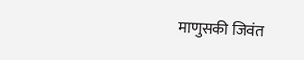माणुसकी जिवंत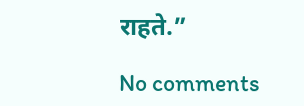राहते.”

No comments